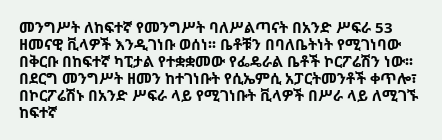መንግሥት ለከፍተኛ የመንግሥት ባለሥልጣናት በአንድ ሥፍራ 53 ዘመናዊ ቪላዎች እንዲገነቡ ወሰነ፡፡ ቤቶቹን በባለቤትነት የሚገነባው በቅርቡ በከፍተኛ ካፒታል የተቋቋመው የፌዴራል ቤቶች ኮርፖሬሽን ነው፡፡ በደርግ መንግሥት ዘመን ከተገነቡት የሲኤምሲ አፓርትመንቶች ቀጥሎ፣ በኮርፖሬሽኑ በአንድ ሥፍራ ላይ የሚገነቡት ቪላዎች በሥራ ላይ ለሚገኙ ከፍተኛ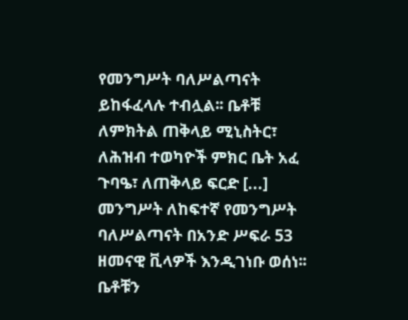የመንግሥት ባለሥልጣናት ይከፋፈላሉ ተብሏል፡፡ ቤቶቹ ለምክትል ጠቅላይ ሚኒስትር፣ ለሕዝብ ተወካዮች ምክር ቤት አፈ ጉባዔ፣ ለጠቅላይ ፍርድ [...]
መንግሥት ለከፍተኛ የመንግሥት ባለሥልጣናት በአንድ ሥፍራ 53 ዘመናዊ ቪላዎች እንዲገነቡ ወሰነ፡፡ ቤቶቹን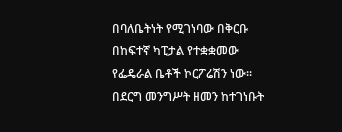በባለቤትነት የሚገነባው በቅርቡ በከፍተኛ ካፒታል የተቋቋመው የፌዴራል ቤቶች ኮርፖሬሽን ነው፡፡ በደርግ መንግሥት ዘመን ከተገነቡት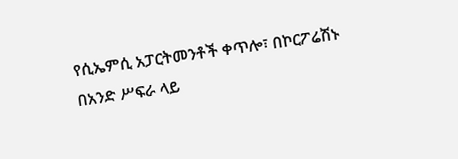የሲኤምሲ አፓርትመንቶች ቀጥሎ፣ በኮርፖሬሽኑ በአንድ ሥፍራ ላይ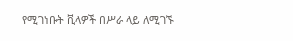የሚገነቡት ቪላዎች በሥራ ላይ ለሚገኙ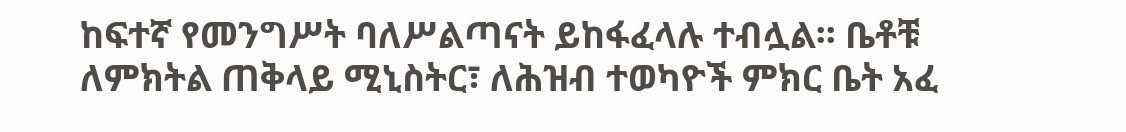ከፍተኛ የመንግሥት ባለሥልጣናት ይከፋፈላሉ ተብሏል፡፡ ቤቶቹ ለምክትል ጠቅላይ ሚኒስትር፣ ለሕዝብ ተወካዮች ምክር ቤት አፈ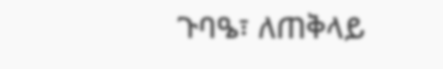ጉባዔ፣ ለጠቅላይ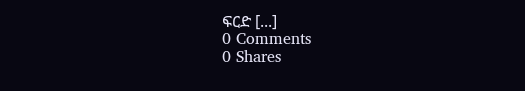ፍርድ [...]
0 Comments
0 Shares